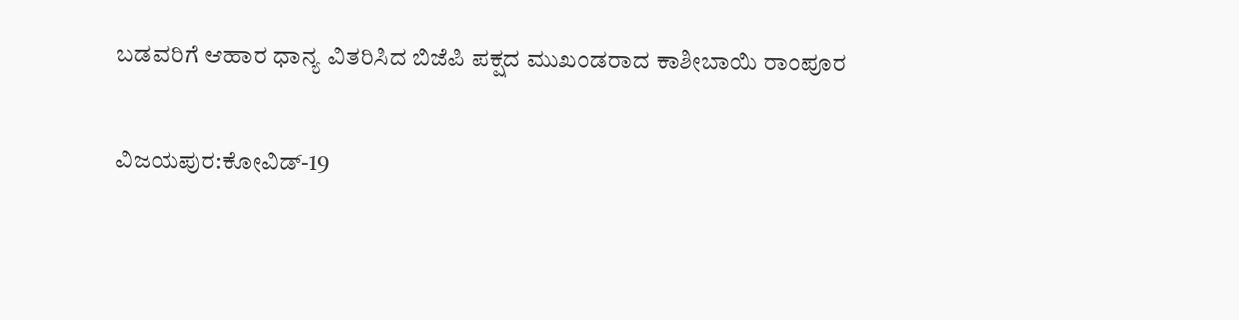ಬಡವರಿಗೆ ಆಹಾರ ಧಾನ್ಯ ವಿತರಿಸಿದ ಬಿಜೆಪಿ ಪಕ್ಷದ ಮುಖಂಡರಾದ ಕಾಶೀಬಾಯಿ ರಾಂಪೂರ

ವಿಜಯಪುರ:ಕೋವಿಡ್-19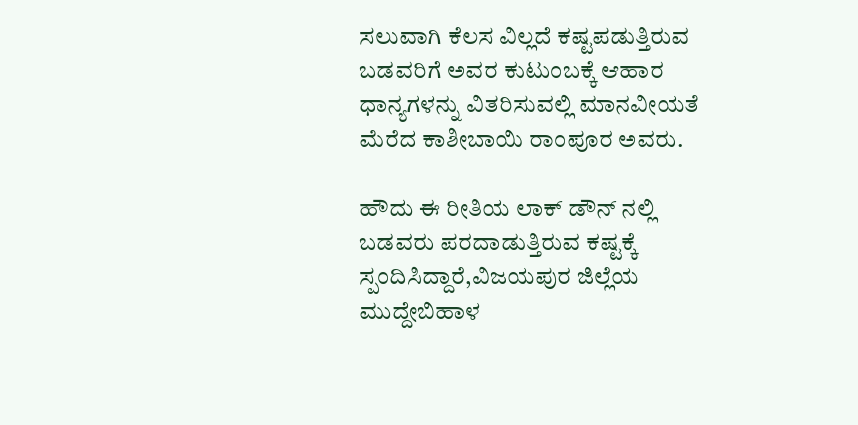ಸಲುವಾಗಿ ಕೆಲಸ ವಿಲ್ಲದೆ ಕಷ್ಟಪಡುತ್ತಿರುವ ಬಡವರಿಗೆ ಅವರ ಕುಟುಂಬಕ್ಕೆ ಆಹಾರ ಧಾನ್ಯಗಳನ್ನು ವಿತರಿಸುವಲ್ಲಿ ಮಾನವೀಯತೆ ಮೆರೆದ ಕಾಶೀಬಾಯಿ ರಾಂಪೂರ ಅವರು.

ಹೌದು ಈ ರೀತಿಯ ಲಾಕ್ ಡೌನ್ ನಲ್ಲಿ ಬಡವರು ಪರದಾಡುತ್ತಿರುವ ಕಷ್ಟಕ್ಕೆ ಸ್ಪಂದಿಸಿದ್ದಾರೆ,ವಿಜಯಪುರ ಜಿಲ್ಲೆಯ ಮುದ್ದೇಬಿಹಾಳ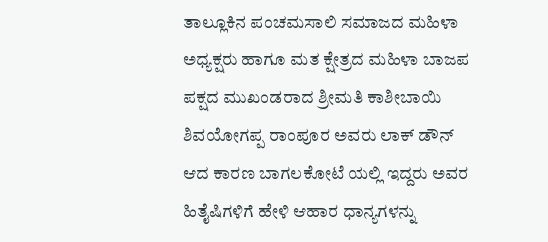ತಾಲ್ಲೂಕಿನ ಪಂಚಮಸಾಲಿ ಸಮಾಜದ ಮಹಿಳಾ ಅಧ್ಯಕ್ಷರು ಹಾಗೂ ಮತ ಕ್ಷೇತ್ರದ ಮಹಿಳಾ ಬಾಜಪ ಪಕ್ಷದ ಮುಖಂಡರಾದ ಶ್ರೀಮತಿ ಕಾಶೀಬಾಯಿ ಶಿವಯೋಗಪ್ಪ ರಾಂಪೂರ ಅವರು ಲಾಕ್ ಡೌನ್ ಆದ ಕಾರಣ ಬಾಗಲಕೋಟೆ ಯಲ್ಲಿ ಇದ್ದರು ಅವರ ಹಿತೈಷಿಗಳಿಗೆ ಹೇಳಿ ಆಹಾರ ಧಾನ್ಯಗಳನ್ನು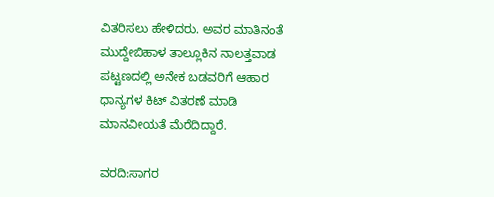ವಿತರಿಸಲು ಹೇಳಿದರು. ಅವರ ಮಾತಿನಂತೆ ಮುದ್ದೇಬಿಹಾಳ ತಾಲ್ಲೂಕಿನ ನಾಲತ್ತವಾಡ ಪಟ್ಟಣದಲ್ಲಿ ಅನೇಕ ಬಡವರಿಗೆ ಆಹಾರ ಧಾನ್ಯಗಳ ಕಿಟ್ ವಿತರಣೆ ಮಾಡಿ ಮಾನವೀಯತೆ ಮೆರೆದಿದ್ದಾರೆ.

ವರದಿ:ಸಾಗರ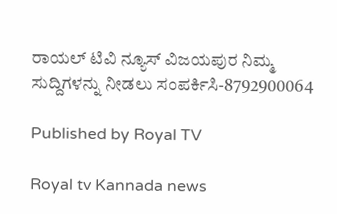ರಾಯಲ್ ಟಿವಿ ನ್ಯೂಸ್ ವಿಜಯಪುರ ನಿಮ್ಮ ಸುದ್ದಿಗಳನ್ನು ನೀಡಲು ಸಂಪರ್ಕಿಸಿ-8792900064

Published by Royal TV

Royal tv Kannada news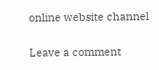online website channel

Leave a comment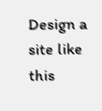Design a site like this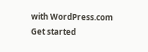with WordPress.com
Get started